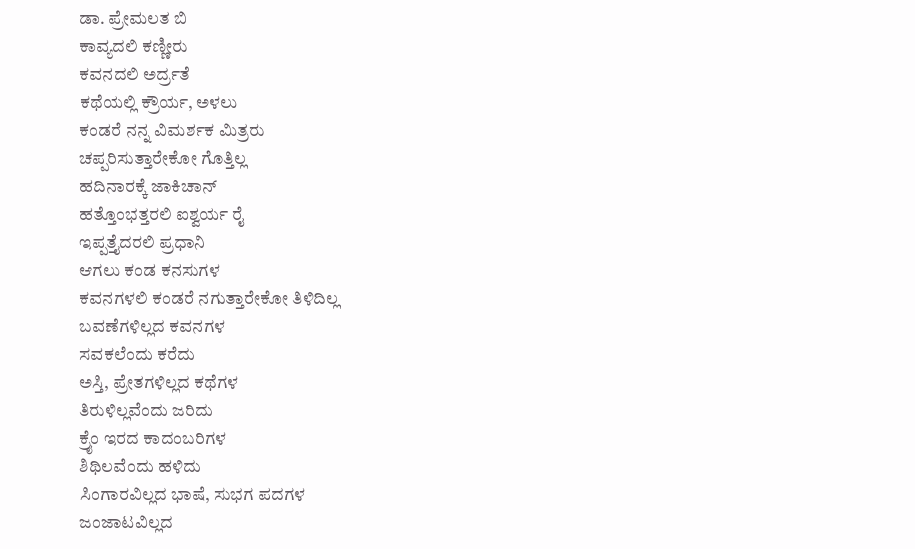ಡಾ. ಪ್ರೇಮಲತ ಬಿ
ಕಾವ್ಯದಲಿ ಕಣ್ಣೀರು
ಕವನದಲಿ ಅರ್ದ್ರತೆ
ಕಥೆಯಲ್ಲಿ ಕ್ರೌರ್ಯ, ಅಳಲು
ಕಂಡರೆ ನನ್ನ ವಿಮರ್ಶಕ ಮಿತ್ರರು
ಚಪ್ಪರಿಸುತ್ತಾರೇಕೋ ಗೊತ್ತಿಲ್ಲ
ಹದಿನಾರಕ್ಕೆ ಜಾಕಿಚಾನ್
ಹತ್ತೊಂಭತ್ತರಲಿ ಐಶ್ವರ್ಯ ರೈ
ಇಪ್ಪತ್ತೈದರಲಿ ಪ್ರಧಾನಿ
ಆಗಲು ಕಂಡ ಕನಸುಗಳ
ಕವನಗಳಲಿ ಕಂಡರೆ ನಗುತ್ತಾರೇಕೋ ತಿಳಿದಿಲ್ಲ
ಬವಣೆಗಳಿಲ್ಲದ ಕವನಗಳ
ಸವಕಲೆಂದು ಕರೆದು
ಅಸ್ತಿ, ಪ್ರೇತಗಳಿಲ್ಲದ ಕಥೆಗಳ
ತಿರುಳಿಲ್ಲವೆಂದು ಜರಿದು
ಕ್ರೈಂ ಇರದ ಕಾದಂಬರಿಗಳ
ಶಿಥಿಲವೆಂದು ಹಳಿದು
ಸಿಂಗಾರವಿಲ್ಲದ ಭಾಷೆ, ಸುಭಗ ಪದಗಳ
ಜಂಜಾಟವಿಲ್ಲದ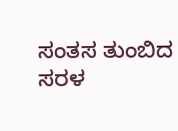ಸಂತಸ ತುಂಬಿದ ಸರಳ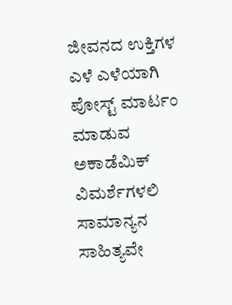ಜೀವನದ ಉಕ್ತಿಗಳ
ಎಳೆ ಎಳೆಯಾಗಿ ಪೋಸ್ಟ್ ಮಾರ್ಟಂ
ಮಾಡುವ ಅಕಾಡೆಮಿಕ್ ವಿಮರ್ಶೆಗಳಲಿ
ಸಾಮಾನ್ಯನ ಸಾಹಿತ್ಯವೇ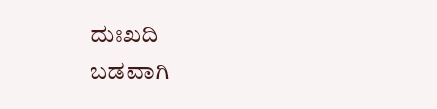ದುಃಖದಿ
ಬಡವಾಗಿ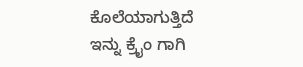ಕೊಲೆಯಾಗುತ್ತಿದೆ
ಇನ್ನು ಕ್ರೈಂ ಗಾಗಿ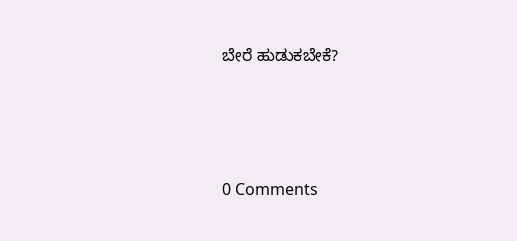ಬೇರೆ ಹುಡುಕಬೇಕೆ?






0 Comments